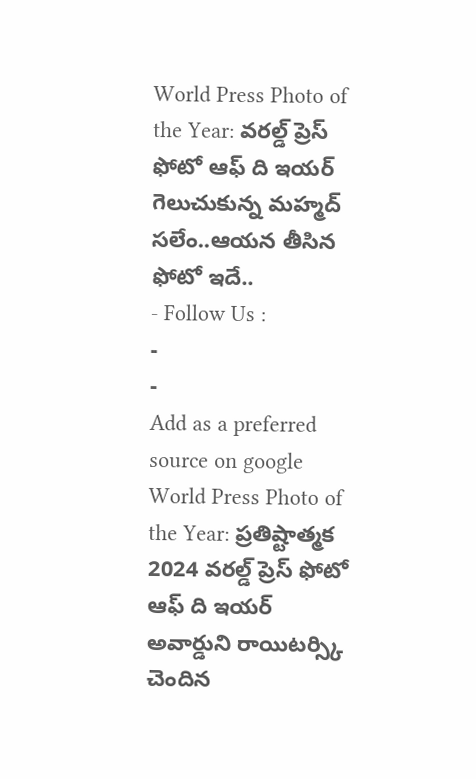World Press Photo of the Year: వరల్డ్ ప్రెస్ ఫోటో ఆఫ్ ది ఇయర్ గెలుచుకున్న మహ్మద్ సలేం..ఆయన తీసిన ఫోటో ఇదే..
- Follow Us :
-
-
Add as a preferred
source on google
World Press Photo of the Year: ప్రతిష్టాత్మక 2024 వరల్డ్ ప్రెస్ ఫోటో ఆఫ్ ది ఇయర్ అవార్డుని రాయిటర్స్కి చెందిన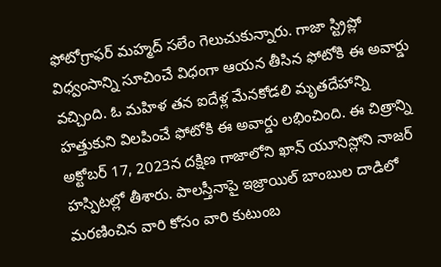ఫోటోగ్రాఫర్ మహ్మద్ సలేం గెలుచుకున్నారు. గాజా స్ట్రిప్లో విధ్వంసాన్ని సూచించే విధంగా ఆయన తీసిన ఫోటోకి ఈ అవార్డు వచ్చింది. ఓ మహిళ తన ఐదేళ్ల మేనకోడలి మృతదేహాన్ని హత్తుకుని విలపించే ఫోటోకి ఈ అవార్డు లభించింది. ఈ చిత్రాన్ని అక్టోబర్ 17, 2023న దక్షిణ గాజాలోని ఖాన్ యూనిస్లోని నాజర్ హస్పిటల్లో తీశారు. పాలస్తీనాపై ఇజ్రాయిల్ బాంబుల దాడిలో మరణించిన వారి కోసం వారి కుటుంబ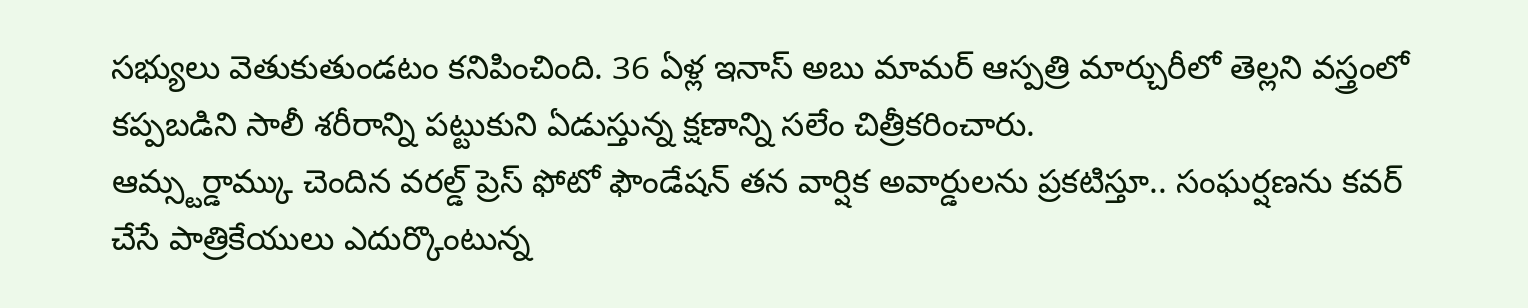సభ్యులు వెతుకుతుండటం కనిపించింది. 36 ఏళ్ల ఇనాస్ అబు మామర్ ఆస్పత్రి మార్చురీలో తెల్లని వస్త్రంలో కప్పబడిని సాలీ శరీరాన్ని పట్టుకుని ఏడుస్తున్న క్షణాన్ని సలేం చిత్రీకరించారు.
ఆమ్స్టర్డామ్కు చెందిన వరల్డ్ ప్రెస్ ఫోటో ఫౌండేషన్ తన వార్షిక అవార్డులను ప్రకటిస్తూ.. సంఘర్షణను కవర్ చేసే పాత్రికేయులు ఎదుర్కొంటున్న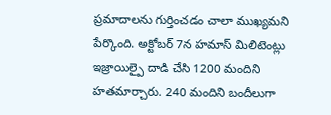ప్రమాదాలను గుర్తించడం చాలా ముఖ్యమని పేర్కొంది. అక్టోబర్ 7న హమాస్ మిలిటెంట్లు ఇజ్రాయిల్పై దాడి చేసి 1200 మందిని హతమార్చారు. 240 మందిని బందీలుగా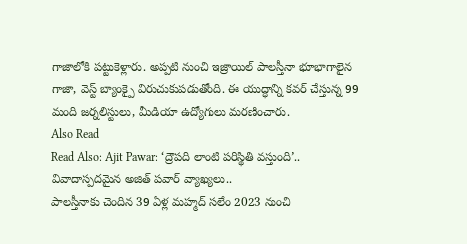గాజాలోకి పట్టుకెళ్లారు. అప్పటి నుంచి ఇజ్రాయిల్ పాలస్తీనా భూభాగాలైన గాజా, వెస్ట్ బ్యాంక్పై విరుచుకుపడుతోంది. ఈ యుద్ధాన్ని కవర్ చేస్తున్న 99 మంది జర్నలిస్టులు, మీడియా ఉద్యోగులు మరణించారు.
Also Read
Read Also: Ajit Pawar: ‘ద్రౌపది లాంటి పరిస్థితి వస్తుంది’.. వివాదాస్పదమైన అజిత్ పవార్ వ్యాఖ్యలు..
పాలస్తీనాకు చెందిన 39 ఏళ్ల మహ్మద్ సలేం 2023 నుంచి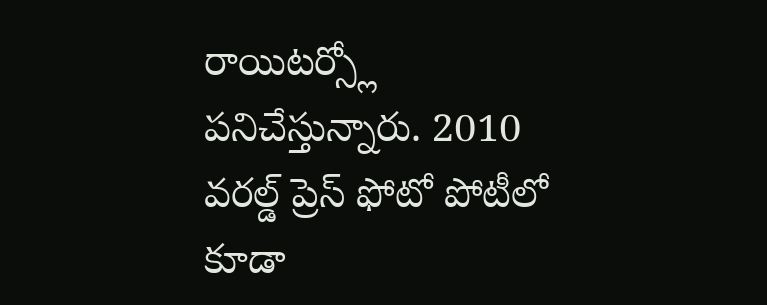రాయిటర్స్లో పనిచేస్తున్నారు. 2010 వరల్డ్ ప్రెస్ ఫోటో పోటీలో కూడా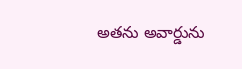అతను అవార్డును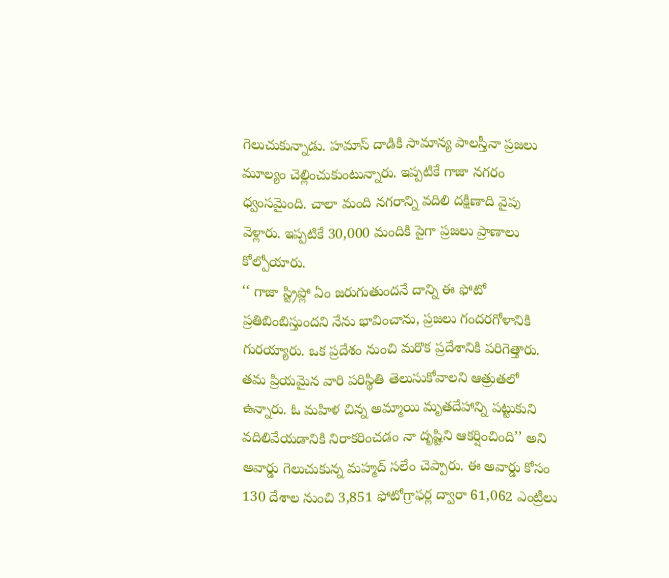గెలుచుకున్నాడు. హమాస్ దాడికి సామాన్య పాలస్తీనా ప్రజలు మూల్యం చెల్లించుకుంటున్నారు. ఇప్పటికే గాజా నగరం ధ్వంసమైంది. చాలా మంది నగరాన్ని వదిలి దక్షిణాది వైపు వెళ్లారు. ఇప్పటికే 30,000 మందికి పైగా ప్రజలు ప్రాణాలు కోల్పోయారు.
‘‘ గాజా స్ట్రిప్లో ఏం జరుగుతుందనే దాన్ని ఈ ఫోటో ప్రతిబింబిస్తుందని నేను భావించాను, ప్రజలు గందరగోళానికి గురయ్యారు. ఒక ప్రదేశం నుంచి మరొక ప్రదేశానికి పరిగెత్తారు. తమ ప్రియమైన వారి పరిస్థితి తెలుసుకోవాలని ఆత్రుతలో ఉన్నారు. ఓ మహిళ చిన్న అమ్మాయి మృతదేహాన్ని పట్టుకుని వదిలివేయడానికి నిరాకరించడం నా దృష్టిని ఆకర్షించింది’’ అని అవార్డు గెలుచుకున్న మహ్మద్ సలేం చెప్పారు. ఈ అవార్డు కోసం 130 దేశాల నుంచి 3,851 ఫోటోగ్రాఫర్ల ద్వారా 61,062 ఎంట్రీలు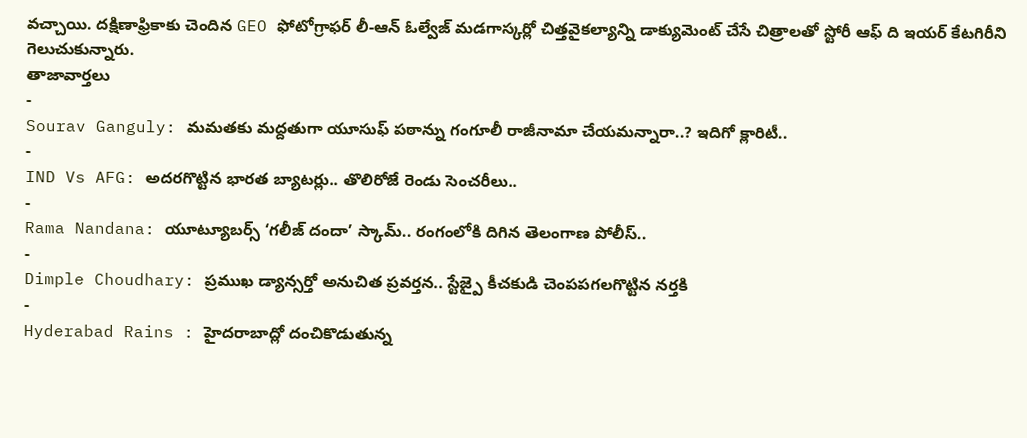వచ్చాయి. దక్షిణాఫ్రికాకు చెందిన GEO ఫోటోగ్రాఫర్ లీ-ఆన్ ఓల్వేజ్ మడగాస్కర్లో చిత్తవైకల్యాన్ని డాక్యుమెంట్ చేసే చిత్రాలతో స్టోరీ ఆఫ్ ది ఇయర్ కేటగిరీని గెలుచుకున్నారు.
తాజావార్తలు
-
Sourav Ganguly: మమతకు మద్దతుగా యూసుఫ్ పఠాన్ను గంగూలీ రాజీనామా చేయమన్నారా..? ఇదిగో క్లారిటీ..
-
IND Vs AFG: అదరగొట్టిన భారత బ్యాటర్లు.. తొలిరోజే రెండు సెంచరీలు..
-
Rama Nandana: యూట్యూబర్స్ ‘గలీజ్ దందా’ స్కామ్.. రంగంలోకి దిగిన తెలంగాణ పోలీస్..
-
Dimple Choudhary: ప్రముఖ డ్యాన్సర్తో అనుచిత ప్రవర్తన.. స్టేజ్పై కీచకుడి చెంపపగలగొట్టిన నర్తకి
-
Hyderabad Rains : హైదరాబాద్లో దంచికొడుతున్న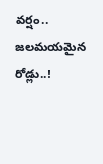వర్షం.. జలమయమైన రోడ్లు..!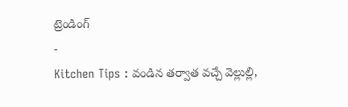ట్రెండింగ్
-
Kitchen Tips : వండిన తర్వాత వచ్చే వెల్లుల్లి,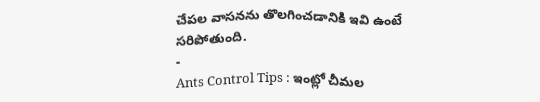చేపల వాసనను తొలగించడానికి ఇవి ఉంటే సరిపోతుంది.
-
Ants Control Tips : ఇంట్లో చీమల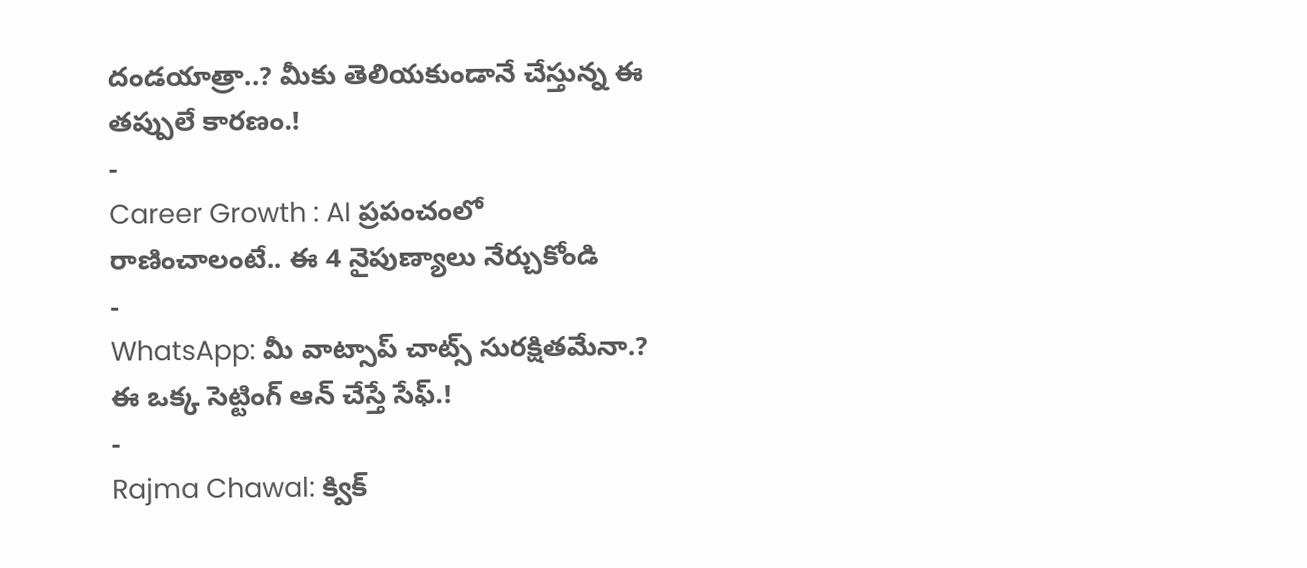దండయాత్రా..? మీకు తెలియకుండానే చేస్తున్న ఈ తప్పులే కారణం.!
-
Career Growth : AI ప్రపంచంలో రాణించాలంటే.. ఈ 4 నైపుణ్యాలు నేర్చుకోండి
-
WhatsApp: మీ వాట్సాప్ చాట్స్ సురక్షితమేనా.? ఈ ఒక్క సెట్టింగ్ ఆన్ చేస్తే సేఫ్.!
-
Rajma Chawal: క్విక్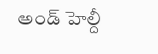అండ్ హెల్దీ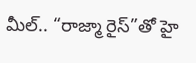మీల్.. “రాజ్మా రైస్”తో హై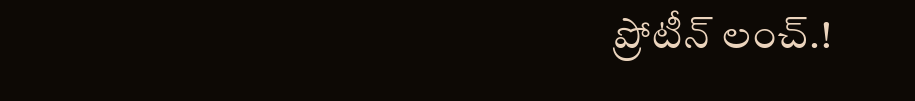ప్రోటీన్ లంచ్.!